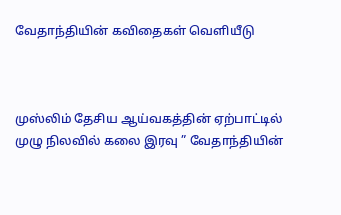வேதாந்தியின் கவிதைகள் வெளியீடு



முஸ்லிம் தேசிய ஆய்வகத்தின் ஏற்பாட்டில் முழு நிலவில் கலை இரவு ” வேதாந்தியின்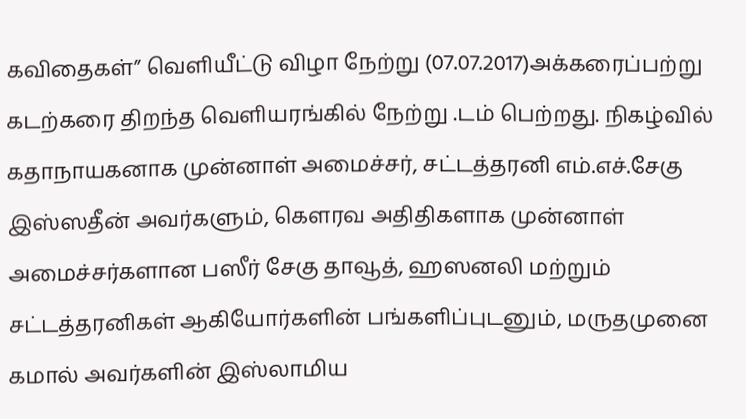கவிதைகள்” வெளியீட்டு விழா நேற்று (07.07.2017)அக்கரைப்பற்று கடற்கரை திறந்த வெளியரங்கில் நேற்று .டம் பெற்றது. நிகழ்வில் கதாநாயகனாக முன்னாள் அமைச்சர், சட்டத்தரனி எம்.எச்.சேகு இஸ்ஸதீன் அவர்களும், கெளரவ அதிதிகளாக முன்னாள் அமைச்சர்களான பஸீர் சேகு தாவூத், ஹஸனலி மற்றும்  சட்டத்தரனிகள் ஆகியோர்களின் பங்களிப்புடனும், மருதமுனை கமால் அவர்களின் இஸ்லாமிய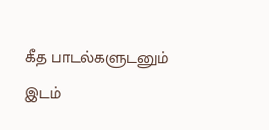கீத பாடல்களுடனும் இடம்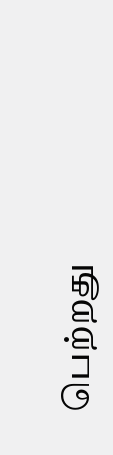பெற்றது